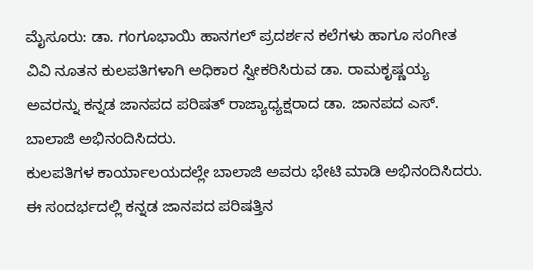ಮೈಸೂರು: ಡಾ. ಗಂಗೂಭಾಯಿ ಹಾನಗಲ್ ಪ್ರದರ್ಶನ ಕಲೆಗಳು ಹಾಗೂ ಸಂಗೀತ ವಿವಿ ನೂತನ ಕುಲಪತಿಗಳಾಗಿ ಅಧಿಕಾರ ಸ್ವೀಕರಿಸಿರುವ ಡಾ. ರಾಮಕೃಷ್ಣಯ್ಯ ಅವರನ್ನು ಕನ್ನಡ ಜಾನಪದ ಪರಿಷತ್ ರಾಜ್ಯಾಧ್ಯಕ್ಷರಾದ ಡಾ. ಜಾನಪದ ಎಸ್. ಬಾಲಾಜಿ ಅಭಿನಂದಿಸಿದರು.
ಕುಲಪತಿಗಳ ಕಾರ್ಯಾಲಯದಲ್ಲೇ ಬಾಲಾಜಿ ಅವರು ಭೇಟಿ ಮಾಡಿ ಅಭಿನಂದಿಸಿದರು.
ಈ ಸಂದರ್ಭದಲ್ಲಿ ಕನ್ನಡ ಜಾನಪದ ಪರಿಷತ್ತಿನ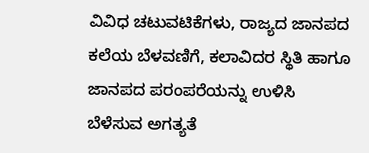ವಿವಿಧ ಚಟುವಟಿಕೆಗಳು, ರಾಜ್ಯದ ಜಾನಪದ ಕಲೆಯ ಬೆಳವಣಿಗೆ, ಕಲಾವಿದರ ಸ್ಥಿತಿ ಹಾಗೂ ಜಾನಪದ ಪರಂಪರೆಯನ್ನು ಉಳಿಸಿ ಬೆಳೆಸುವ ಅಗತ್ಯತೆ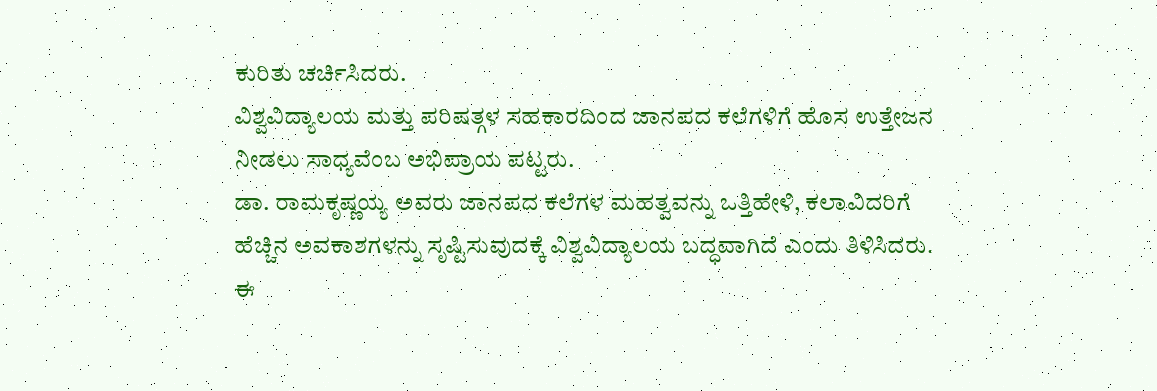ಕುರಿತು ಚರ್ಚಿಸಿದರು.
ವಿಶ್ವವಿದ್ಯಾಲಯ ಮತ್ತು ಪರಿಷತ್ಗಳ ಸಹಕಾರದಿಂದ ಜಾನಪದ ಕಲೆಗಳಿಗೆ ಹೊಸ ಉತ್ತೇಜನ ನೀಡಲು ಸಾಧ್ಯವೆಂಬ ಅಭಿಪ್ರಾಯ ಪಟ್ಟರು.
ಡಾ. ರಾಮಕೃಷ್ಣಯ್ಯ ಅವರು ಜಾನಪದ ಕಲೆಗಳ ಮಹತ್ವವನ್ನು ಒತ್ತಿಹೇಳಿ, ಕಲಾವಿದರಿಗೆ ಹೆಚ್ಚಿನ ಅವಕಾಶಗಳನ್ನು ಸೃಷ್ಟಿಸುವುದಕ್ಕೆ ವಿಶ್ವವಿದ್ಯಾಲಯ ಬದ್ಧವಾಗಿದೆ ಎಂದು ತಿಳಿಸಿದರು.
ಈ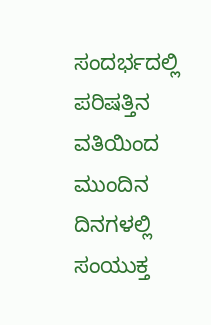ಸಂದರ್ಭದಲ್ಲಿ ಪರಿಷತ್ತಿನ ವತಿಯಿಂದ ಮುಂದಿನ ದಿನಗಳಲ್ಲಿ ಸಂಯುಕ್ತ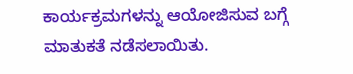ಕಾರ್ಯಕ್ರಮಗಳನ್ನು ಆಯೋಜಿಸುವ ಬಗ್ಗೆ ಮಾತುಕತೆ ನಡೆಸಲಾಯಿತು.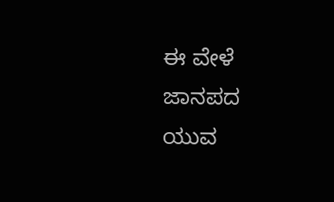ಈ ವೇಳೆ ಜಾನಪದ ಯುವ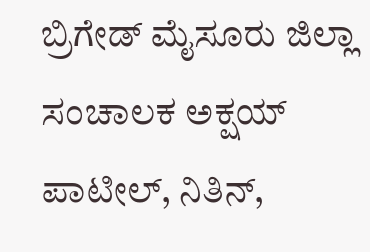ಬ್ರಿಗೇಡ್ ಮೈಸೂರು ಜಿಲ್ಲಾ ಸಂಚಾಲಕ ಅಕ್ಷಯ್ ಪಾಟೀಲ್, ನಿತಿನ್,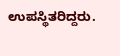ಉಪಸ್ಥಿತರಿದ್ದರು.